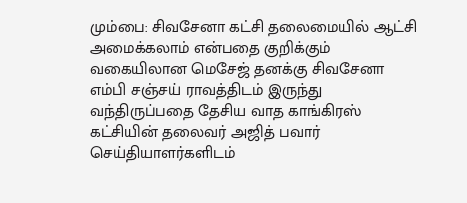மும்பை: சிவசேனா கட்சி தலைமையில் ஆட்சி அமைக்கலாம் என்பதை குறிக்கும் வகையிலான மெசேஜ் தனக்கு சிவசேனா எம்பி சஞ்சய் ராவத்திடம் இருந்து வந்திருப்பதை தேசிய வாத காங்கிரஸ் கட்சியின் தலைவர் அஜித் பவார் செய்தியாளர்களிடம்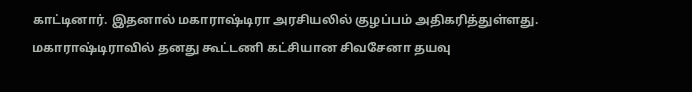காட்டினார். இதனால் மகாராஷ்டிரா அரசியலில் குழப்பம் அதிகரித்துள்ளது. மகாராஷ்டிராவில் தனது கூட்டணி கட்சியான சிவசேனா தயவு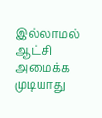இல்லாமல் ஆட்சி அமைக்க முடியாது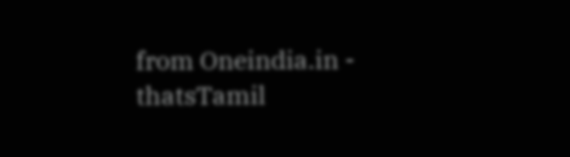from Oneindia.in - thatsTamil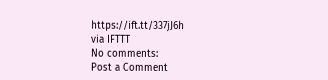https://ift.tt/337jJ6h
via IFTTT
No comments:
Post a Comment